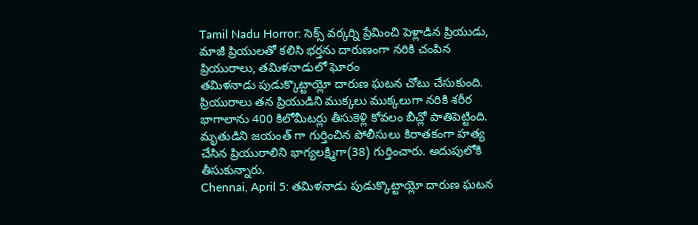Tamil Nadu Horror: సెక్స్ వర్కర్ని ప్రేమించి పెళ్లాడిన ప్రియుడు, మాజీ ప్రియులతో కలిసి భర్తను దారుణంగా నరికి చంపిన ప్రియురాలు, తమిళనాడులో ఘోరం
తమిళనాడు పుడుక్కొట్టాయ్లో దారుణ ఘటన చోటు చేసుకుంది. ప్రియురాలు తన ప్రియుడిని ముక్కలు ముక్కలుగా నరికి శరీర భాగాలాను 400 కిలోమీటర్లు తీసుకెళ్లి కోవలం బీచ్లో పాతిపెట్టింది. మృతుడిని జయంత్ గా గుర్తించిన పోలీసులు కిరాతకంగా హత్య చేసిన ప్రియురాలిని భాగ్యలక్ష్మిగా(38) గుర్తించారు. అదుపులోకి తీసుకున్నారు.
Chennai, April 5: తమిళనాడు పుడుక్కొట్టాయ్లో దారుణ ఘటన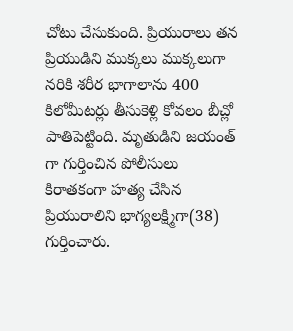చోటు చేసుకుంది. ప్రియురాలు తన ప్రియుడిని ముక్కలు ముక్కలుగా నరికి శరీర భాగాలాను 400 కిలోమీటర్లు తీసుకెళ్లి కోవలం బీచ్లో పాతిపెట్టింది. మృతుడిని జయంత్ గా గుర్తించిన పోలీసులు కిరాతకంగా హత్య చేసిన ప్రియురాలిని భాగ్యలక్ష్మిగా(38) గుర్తించారు.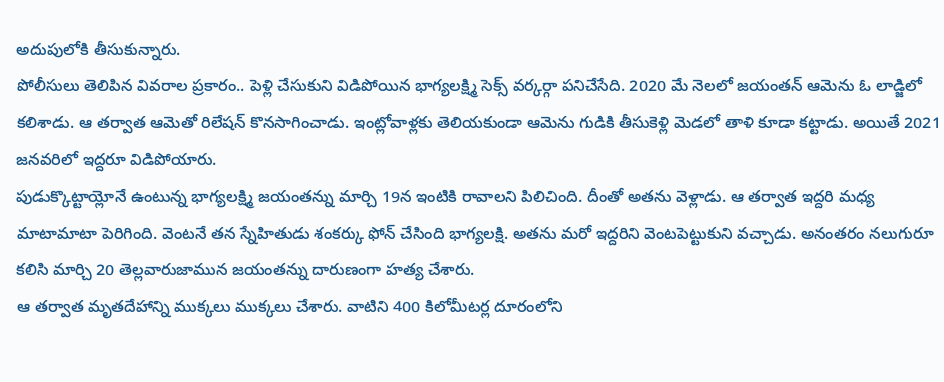అదుపులోకి తీసుకున్నారు.
పోలీసులు తెలిపిన వివరాల ప్రకారం.. పెళ్లి చేసుకుని విడిపోయిన భాగ్యలక్ష్మి సెక్స్ వర్కర్గా పనిచేసేది. 2020 మే నెలలో జయంతన్ ఆమెను ఓ లాడ్జిలో కలిశాడు. ఆ తర్వాత ఆమెతో రిలేషన్ కొనసాగించాడు. ఇంట్లోవాళ్లకు తెలియకుండా ఆమెను గుడికి తీసుకెళ్లి మెడలో తాళి కూడా కట్టాడు. అయితే 2021 జనవరిలో ఇద్దరూ విడిపోయారు.
పుడుక్కొట్టాయ్లోనే ఉంటున్న భాగ్యలక్ష్మి జయంతన్ను మార్చి 19న ఇంటికి రావాలని పిలిచింది. దీంతో అతను వెళ్లాడు. ఆ తర్వాత ఇద్దరి మధ్య మాటామాటా పెరిగింది. వెంటనే తన స్నేహితుడు శంకర్కు ఫోన్ చేసింది భాగ్యలక్షి. అతను మరో ఇద్దరిని వెంటపెట్టుకుని వచ్చాడు. అనంతరం నలుగురూ కలిసి మార్చి 20 తెల్లవారుజామున జయంతన్ను దారుణంగా హత్య చేశారు.
ఆ తర్వాత మృతదేహాన్ని ముక్కలు ముక్కలు చేశారు. వాటిని 400 కిలోమీటర్ల దూరంలోని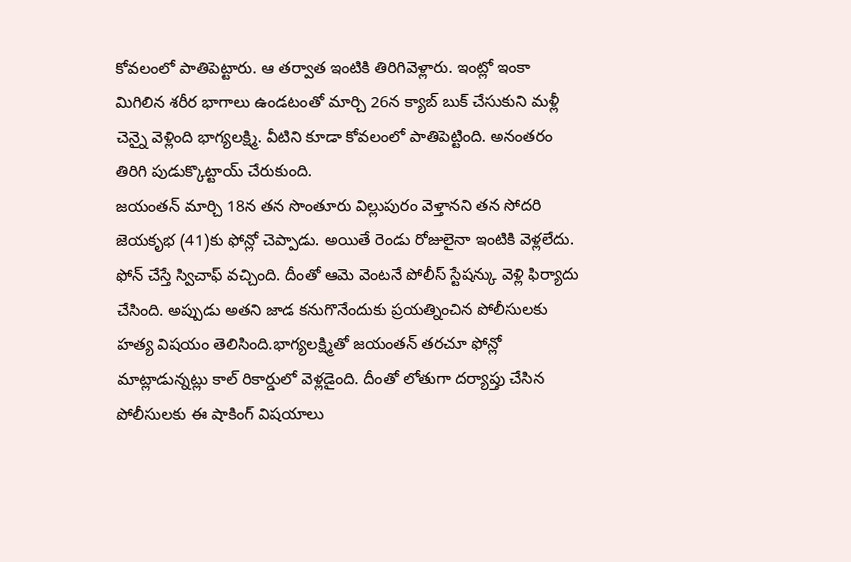కోవలంలో పాతిపెట్టారు. ఆ తర్వాత ఇంటికి తిరిగివెళ్లారు. ఇంట్లో ఇంకా మిగిలిన శరీర భాగాలు ఉండటంతో మార్చి 26న క్యాబ్ బుక్ చేసుకుని మళ్లీ చెన్నై వెళ్లింది భాగ్యలక్ష్మి. వీటిని కూడా కోవలంలో పాతిపెట్టింది. అనంతరం తిరిగి పుడుక్కొట్టాయ్ చేరుకుంది.
జయంతన్ మార్చి 18న తన సొంతూరు విల్లుపురం వెళ్తానని తన సోదరి జెయకృభ (41)కు ఫోన్లో చెప్పాడు. అయితే రెండు రోజులైనా ఇంటికి వెళ్లలేదు. ఫోన్ చేస్తే స్విచాఫ్ వచ్చింది. దీంతో ఆమె వెంటనే పోలీస్ స్టేషన్కు వెళ్లి ఫిర్యాదు చేసింది. అప్పుడు అతని జాడ కనుగొనేందుకు ప్రయత్నించిన పోలీసులకు హత్య విషయం తెలిసింది.భాగ్యలక్ష్మితో జయంతన్ తరచూ ఫోన్లో మాట్లాడున్నట్లు కాల్ రికార్డులో వెళ్లడైంది. దీంతో లోతుగా దర్యాప్తు చేసిన పోలీసులకు ఈ షాకింగ్ విషయాలు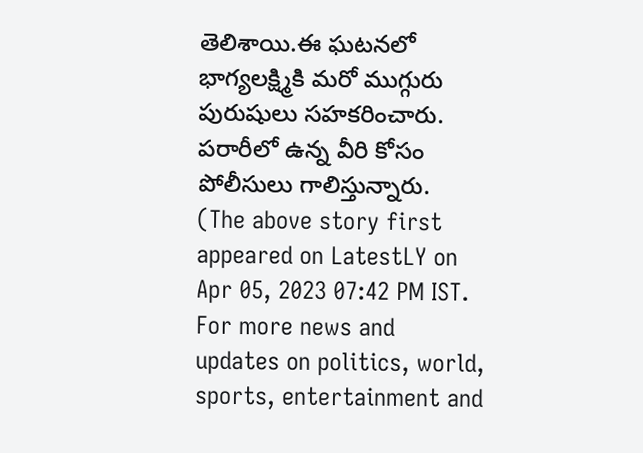తెలిశాయి.ఈ ఘటనలో భాగ్యలక్ష్మికి మరో ముగ్గురు పురుషులు సహకరించారు. పరారీలో ఉన్న వీరి కోసం పోలీసులు గాలిస్తున్నారు.
(The above story first appeared on LatestLY on Apr 05, 2023 07:42 PM IST. For more news and updates on politics, world, sports, entertainment and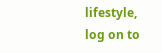lifestyle, log on to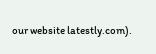our website latestly.com).